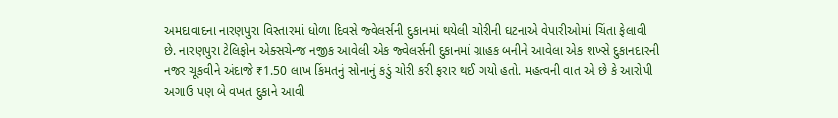અમદાવાદના નારણપુરા વિસ્તારમાં ધોળા દિવસે જ્વેલર્સની દુકાનમાં થયેલી ચોરીની ઘટનાએ વેપારીઓમાં ચિંતા ફેલાવી છે. નારણપુરા ટેલિફોન એક્સચેન્જ નજીક આવેલી એક જ્વેલર્સની દુકાનમાં ગ્રાહક બનીને આવેલા એક શખ્સે દુકાનદારની નજર ચૂકવીને અંદાજે ₹1.50 લાખ કિંમતનું સોનાનું કડું ચોરી કરી ફરાર થઈ ગયો હતો. મહત્વની વાત એ છે કે આરોપી અગાઉ પણ બે વખત દુકાને આવી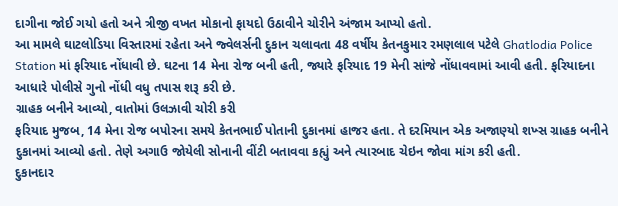દાગીના જોઈ ગયો હતો અને ત્રીજી વખત મોકાનો ફાયદો ઉઠાવીને ચોરીને અંજામ આપ્યો હતો.
આ મામલે ઘાટલોડિયા વિસ્તારમાં રહેતા અને જ્વેલર્સની દુકાન ચલાવતા 48 વર્ષીય કેતનકુમાર રમણલાલ પટેલે Ghatlodia Police Station માં ફરિયાદ નોંધાવી છે. ઘટના 14 મેના રોજ બની હતી, જ્યારે ફરિયાદ 19 મેની સાંજે નોંધાવવામાં આવી હતી. ફરિયાદના આધારે પોલીસે ગુનો નોંધી વધુ તપાસ શરૂ કરી છે.
ગ્રાહક બનીને આવ્યો, વાતોમાં ઉલઝાવી ચોરી કરી
ફરિયાદ મુજબ, 14 મેના રોજ બપોરના સમયે કેતનભાઈ પોતાની દુકાનમાં હાજર હતા. તે દરમિયાન એક અજાણ્યો શખ્સ ગ્રાહક બનીને દુકાનમાં આવ્યો હતો. તેણે અગાઉ જોયેલી સોનાની વીંટી બતાવવા કહ્યું અને ત્યારબાદ ચેઇન જોવા માંગ કરી હતી.
દુકાનદાર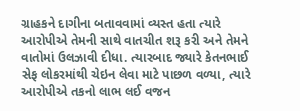ગ્રાહકને દાગીના બતાવવામાં વ્યસ્ત હતા ત્યારે આરોપીએ તેમની સાથે વાતચીત શરૂ કરી અને તેમને વાતોમાં ઉલઝાવી દીધા. ત્યારબાદ જ્યારે કેતનભાઈ સેફ લોકરમાંથી ચેઇન લેવા માટે પાછળ વળ્યા, ત્યારે આરોપીએ તકનો લાભ લઈ વજન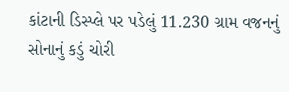કાંટાની ડિસ્પ્લે પર પડેલું 11.230 ગ્રામ વજનનું સોનાનું કડું ચોરી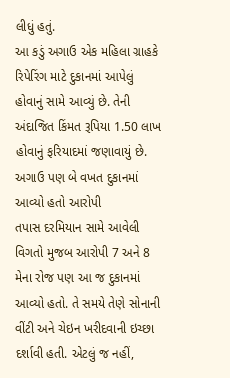લીધું હતું.
આ કડું અગાઉ એક મહિલા ગ્રાહકે રિપેરિંગ માટે દુકાનમાં આપેલું હોવાનું સામે આવ્યું છે. તેની અંદાજિત કિંમત રૂપિયા 1.50 લાખ હોવાનું ફરિયાદમાં જણાવાયું છે.
અગાઉ પણ બે વખત દુકાનમાં આવ્યો હતો આરોપી
તપાસ દરમિયાન સામે આવેલી વિગતો મુજબ આરોપી 7 અને 8 મેના રોજ પણ આ જ દુકાનમાં આવ્યો હતો. તે સમયે તેણે સોનાની વીંટી અને ચેઇન ખરીદવાની ઇચ્છા દર્શાવી હતી. એટલું જ નહીં,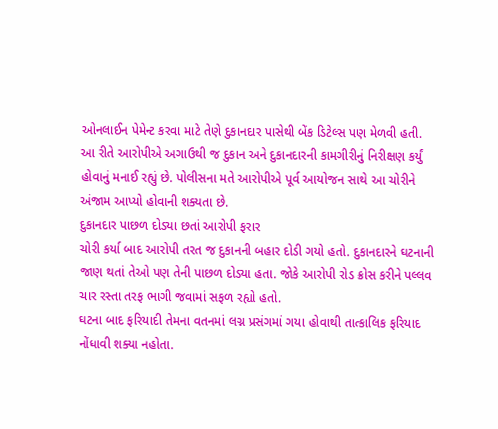ઓનલાઈન પેમેન્ટ કરવા માટે તેણે દુકાનદાર પાસેથી બેંક ડિટેલ્સ પણ મેળવી હતી.
આ રીતે આરોપીએ અગાઉથી જ દુકાન અને દુકાનદારની કામગીરીનું નિરીક્ષણ કર્યું હોવાનું મનાઈ રહ્યું છે. પોલીસના મતે આરોપીએ પૂર્વ આયોજન સાથે આ ચોરીને અંજામ આપ્યો હોવાની શક્યતા છે.
દુકાનદાર પાછળ દોડ્યા છતાં આરોપી ફરાર
ચોરી કર્યા બાદ આરોપી તરત જ દુકાનની બહાર દોડી ગયો હતો. દુકાનદારને ઘટનાની જાણ થતાં તેઓ પણ તેની પાછળ દોડ્યા હતા. જોકે આરોપી રોડ ક્રોસ કરીને પલ્લવ ચાર રસ્તા તરફ ભાગી જવામાં સફળ રહ્યો હતો.
ઘટના બાદ ફરિયાદી તેમના વતનમાં લગ્ન પ્રસંગમાં ગયા હોવાથી તાત્કાલિક ફરિયાદ નોંધાવી શક્યા નહોતા.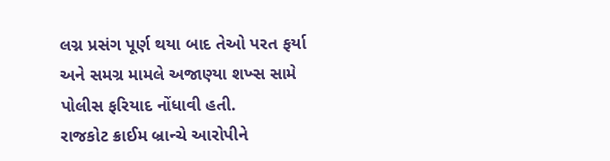લગ્ન પ્રસંગ પૂર્ણ થયા બાદ તેઓ પરત ફર્યા અને સમગ્ર મામલે અજાણ્યા શખ્સ સામે પોલીસ ફરિયાદ નોંધાવી હતી.
રાજકોટ ક્રાઈમ બ્રાન્ચે આરોપીને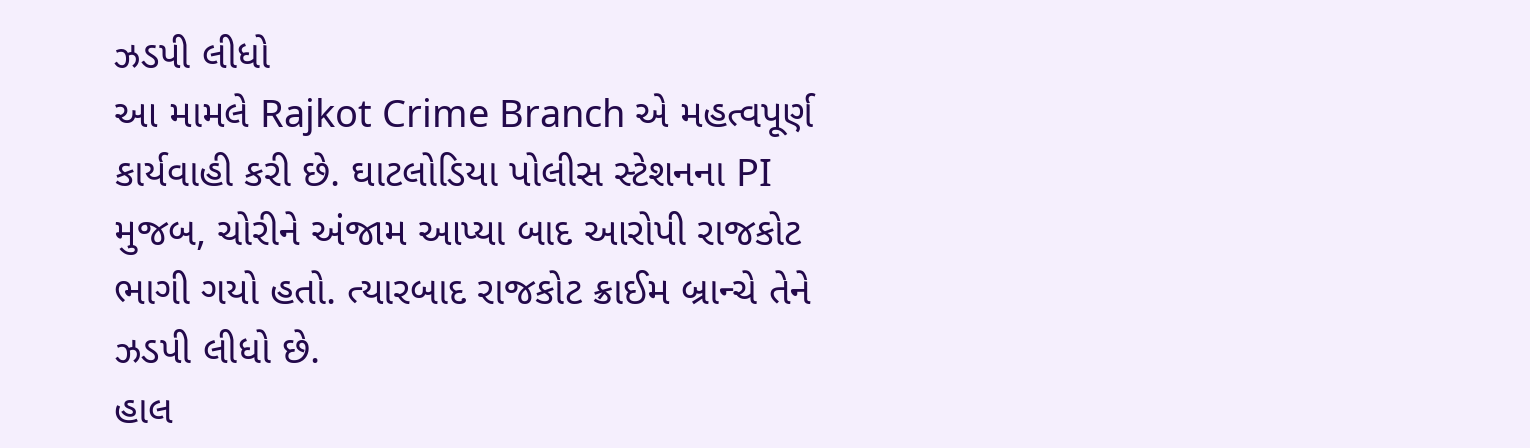ઝડપી લીધો
આ મામલે Rajkot Crime Branch એ મહત્વપૂર્ણ કાર્યવાહી કરી છે. ઘાટલોડિયા પોલીસ સ્ટેશનના PI મુજબ, ચોરીને અંજામ આપ્યા બાદ આરોપી રાજકોટ ભાગી ગયો હતો. ત્યારબાદ રાજકોટ ક્રાઈમ બ્રાન્ચે તેને ઝડપી લીધો છે.
હાલ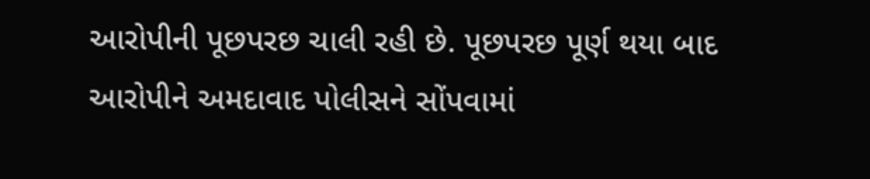આરોપીની પૂછપરછ ચાલી રહી છે. પૂછપરછ પૂર્ણ થયા બાદ આરોપીને અમદાવાદ પોલીસને સોંપવામાં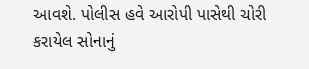આવશે. પોલીસ હવે આરોપી પાસેથી ચોરી કરાયેલ સોનાનું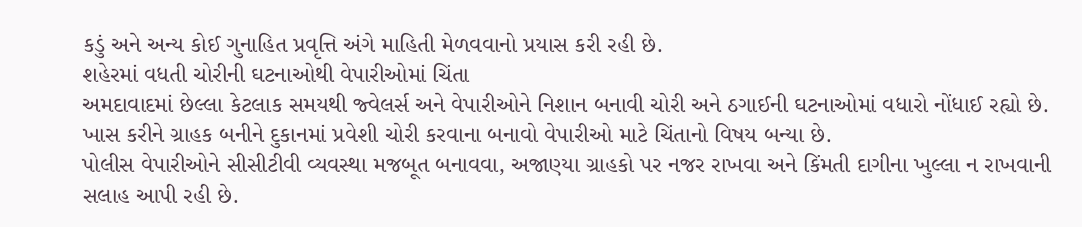કડું અને અન્ય કોઈ ગુનાહિત પ્રવૃત્તિ અંગે માહિતી મેળવવાનો પ્રયાસ કરી રહી છે.
શહેરમાં વધતી ચોરીની ઘટનાઓથી વેપારીઓમાં ચિંતા
અમદાવાદમાં છેલ્લા કેટલાક સમયથી જ્વેલર્સ અને વેપારીઓને નિશાન બનાવી ચોરી અને ઠગાઈની ઘટનાઓમાં વધારો નોંધાઈ રહ્યો છે. ખાસ કરીને ગ્રાહક બનીને દુકાનમાં પ્રવેશી ચોરી કરવાના બનાવો વેપારીઓ માટે ચિંતાનો વિષય બન્યા છે.
પોલીસ વેપારીઓને સીસીટીવી વ્યવસ્થા મજબૂત બનાવવા, અજાણ્યા ગ્રાહકો પર નજર રાખવા અને કિંમતી દાગીના ખુલ્લા ન રાખવાની સલાહ આપી રહી છે.